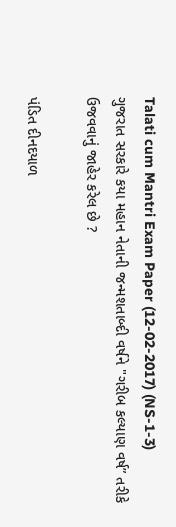Talati cum Mantri Exam Paper (12-02-2017) (NS-1-3)
ગુજરાત સરકારે કયા મહાન નેતાની જન્મશતાબ્દી વર્ષને "ગરીબ કલ્યાણ વર્ષ” તરીકે ઉજવવાનું જાહેર કરેલ છે ?

પંડિત દીનદયાળ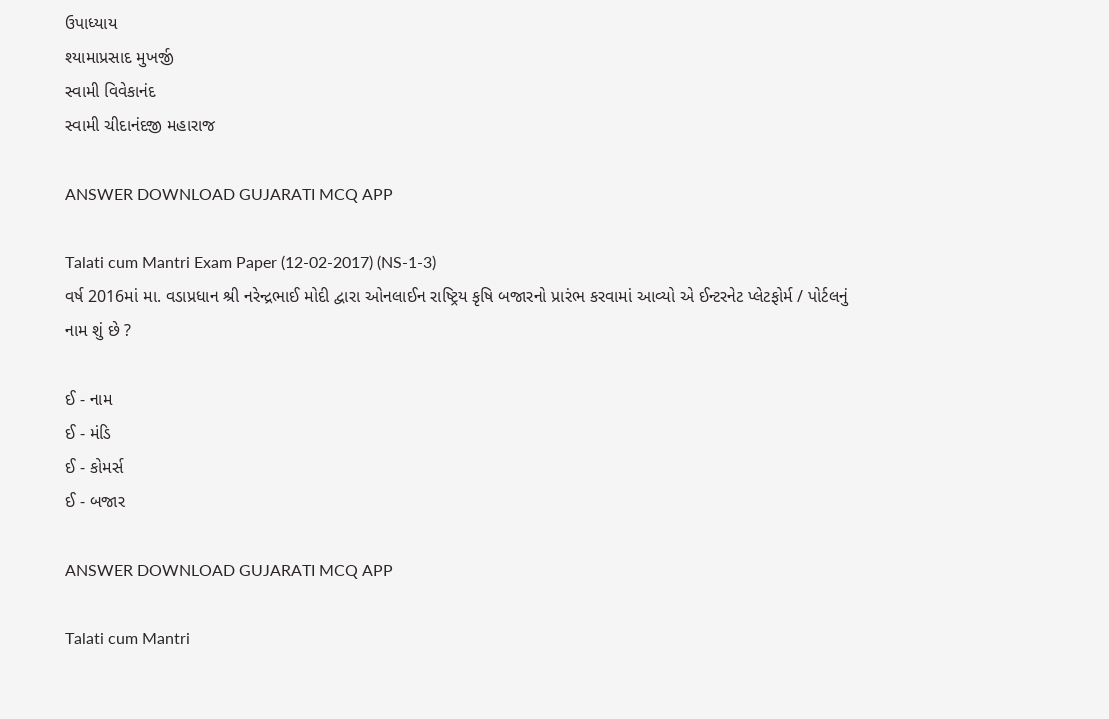ઉપાધ્યાય
શ્યામાપ્રસાદ મુખર્જી
સ્વામી વિવેકાનંદ
સ્વામી ચીદાનંદજી મહારાજ

ANSWER DOWNLOAD GUJARATI MCQ APP

Talati cum Mantri Exam Paper (12-02-2017) (NS-1-3)
વર્ષ 2016માં મા. વડાપ્રધાન શ્રી નરેન્દ્રભાઈ મોદી દ્વારા ઓનલાઈન રાષ્ટ્રિય કૃષિ બજારનો પ્રારંભ કરવામાં આવ્યો એ ઈન્ટરનેટ પ્લેટફોર્મ / પોર્ટલનું નામ શું છે ?

ઈ - નામ
ઈ - મંડિ
ઈ - કોમર્સ
ઈ - બજાર

ANSWER DOWNLOAD GUJARATI MCQ APP

Talati cum Mantri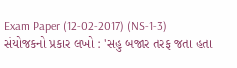Exam Paper (12-02-2017) (NS-1-3)
સંયોજકનો પ્રકાર લખો : 'સહુ બજાર તરફ જતા હતા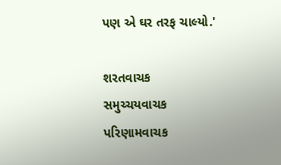પણ એ ઘર તરફ ચાલ્યો.'

શરતવાચક
સમુચ્ચયવાચક
પરિણામવાચક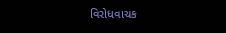વિરોધવાચક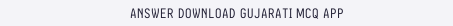ANSWER DOWNLOAD GUJARATI MCQ APP